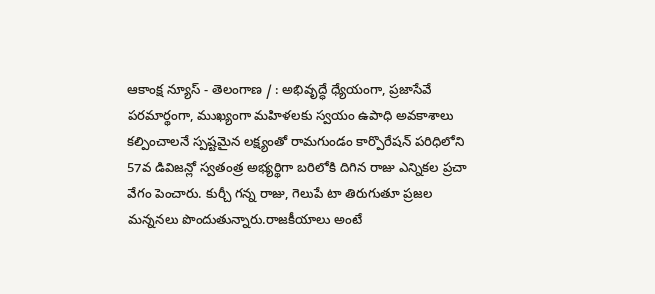ఆకాంక్ష న్యూస్ - తెలంగాణ / : అభివృద్ధే ధ్యేయంగా, ప్రజాసేవే పరమార్థంగా, ముఖ్యంగా మహిళలకు స్వయం ఉపాధి అవకాశాలు కల్పించాలనే స్పష్టమైన లక్ష్యంతో రామగుండం కార్పొరేషన్ పరిధిలోని 57వ డివిజన్లో స్వతంత్ర అభ్యర్థిగా బరిలోకి దిగిన రాజు ఎన్నికల ప్రచా వేగం పెంచారు. కుర్చీ గన్న రాజు, గెలుపే టా తిరుగుతూ ప్రజల మన్ననలు పొందుతున్నారు.రాజకీయాలు అంటే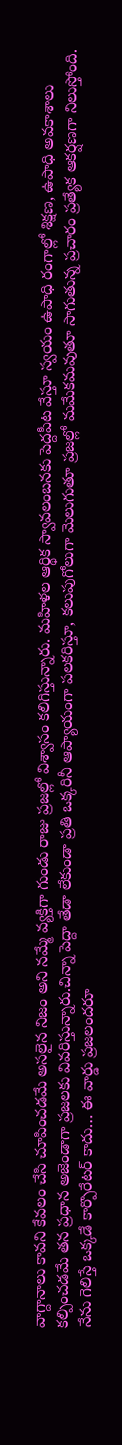వాగ్దానాలు కావని కేవలం చేసి చూపించడమే అసలైన నిజం అని నమ్మే వ్యక్తిగా గుండు రాజు ప్రజల్లో విశ్వాసం కలిగిస్తున్నారు. మహిళల ఆర్థిక స్వావలంబనకు పెద్దపీట వేస్తూ స్వయం ఉపాధి రంగాల్లో శిక్షణ, ఉపాధి అవకాశాలు కల్పించడమే తన ప్రధాన అజెండాగా ప్రజలకు వివరిస్తున్నారు.చిన్నా పెద్దా తేడా లేకుండా ప్రతి ఒక్కరినీ ఆప్యాయంగా పలకరిస్తూ, కలుపుగోలుగా మెలుగుతూ ప్రజల్లో మమేకమవుతూ సాగుతున్న ప్రచారం ప్రత్యేక ఆకర్షణగా నిలుస్తోంది. నేను గెలిస్తే ఒక్కడే కార్పొరేటర్ కాదు… ఈ వార్డు ప్రజలందరూ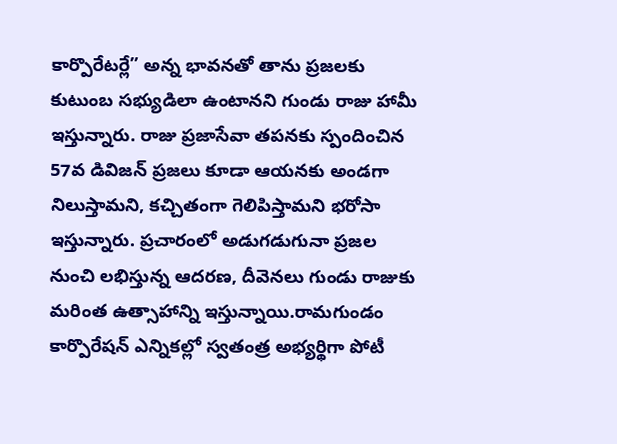కార్పొరేటర్లే” అన్న భావనతో తాను ప్రజలకు కుటుంబ సభ్యుడిలా ఉంటానని గుండు రాజు హామీ ఇస్తున్నారు. రాజు ప్రజాసేవా తపనకు స్పందించిన 57వ డివిజన్ ప్రజలు కూడా ఆయనకు అండగా నిలుస్తామని, కచ్చితంగా గెలిపిస్తామని భరోసా ఇస్తున్నారు. ప్రచారంలో అడుగడుగునా ప్రజల నుంచి లభిస్తున్న ఆదరణ, దీవెనలు గుండు రాజుకు మరింత ఉత్సాహాన్ని ఇస్తున్నాయి.రామగుండం కార్పొరేషన్ ఎన్నికల్లో స్వతంత్ర అభ్యర్థిగా పోటీ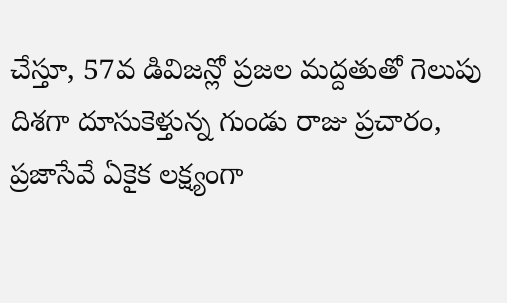చేస్తూ, 57వ డివిజన్లో ప్రజల మద్దతుతో గెలుపు దిశగా దూసుకెళ్తున్న గుండు రాజు ప్రచారం, ప్రజాసేవే ఏకైక లక్ష్యంగా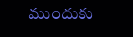ముందుకు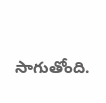సాగుతోంది.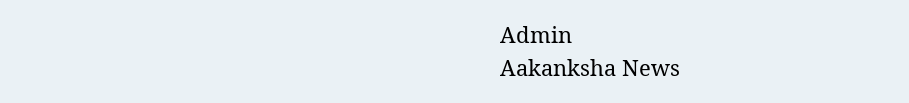Admin
Aakanksha News